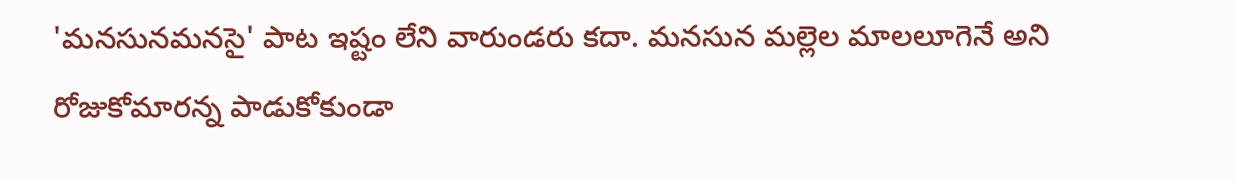'మనసునమనసై' పాట ఇష్టం లేని వారుండరు కదా. మనసున మల్లెల మాలలూగెనే అని రోజుకోమారన్న పాడుకోకుండా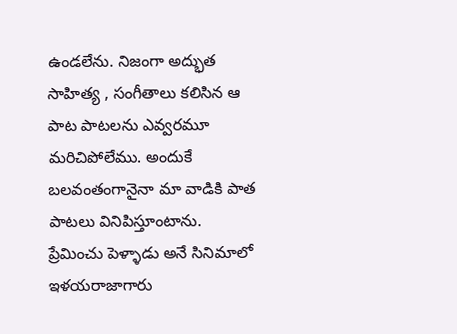ఉండలేను. నిజంగా అద్భుత సాహిత్య , సంగీతాలు కలిసిన ఆ పాట పాటలను ఎవ్వరమూ మరిచిపోలేము. అందుకే బలవంతంగానైనా మా వాడికి పాత పాటలు వినిపిస్తూంటాను. ప్రేమించు పెళ్ళాడు అనే సినిమాలో ఇళయరాజాగారు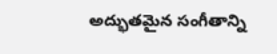అద్భుతమైన సంగీతాన్ని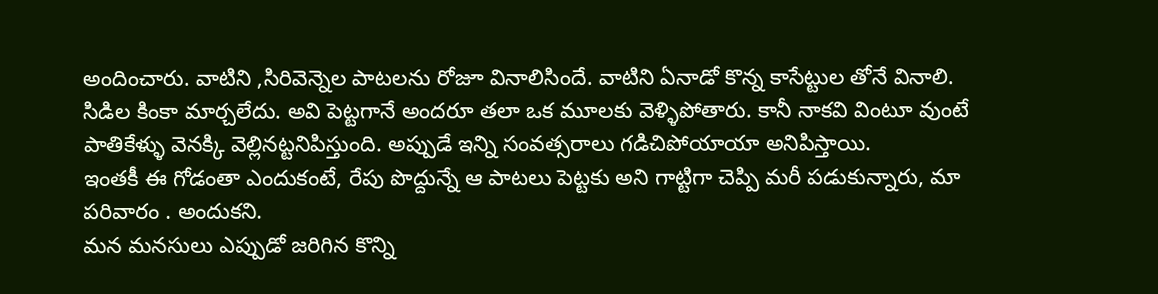అందించారు. వాటిని ,సిరివెన్నెల పాటలను రోజూ వినాలిసిందే. వాటిని ఏనాడో కొన్న కాసేట్టుల తోనే వినాలి. సిడిల కింకా మార్చలేదు. అవి పెట్టగానే అందరూ తలా ఒక మూలకు వెళ్ళిపోతారు. కానీ నాకవి వింటూ వుంటే పాతికేళ్ళు వెనక్కి వెల్లినట్టనిపిస్తుంది. అప్పుడే ఇన్ని సంవత్సరాలు గడిచిపోయాయా అనిపిస్తాయి.
ఇంతకీ ఈ గోడంతా ఎందుకంటే, రేపు పొద్దున్నే ఆ పాటలు పెట్టకు అని గాట్టిగా చెప్పి మరీ పడుకున్నారు, మా పరివారం . అందుకని.
మన మనసులు ఎప్పుడో జరిగిన కొన్ని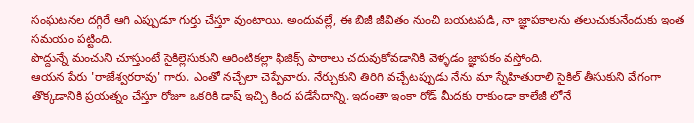సంఘటనల దగ్గిరే ఆగి ఎప్పుడూ గుర్తు చేస్తూ వుంటాయి. అందువల్లే, ఈ బిజీ జీవితం నుంచి బయటపడి, నా జ్ఞాపకాలను తలుచుకునేందుకు ఇంత సమయం పట్టింది.
పొద్దున్నే మంచుని చూస్తుంటే సైకిల్లెసుకుని ఆరింటికల్లా ఫిజిక్స్ పాఠాలు చదువుకోవడానికి వెళ్ళడం జ్ఞాపకం వస్తోంది.
ఆయన పేరు 'రాజేశ్వరరావు' గారు. ఎంతో నచ్చేలా చెప్పేవారు. నేర్చుకుని తిరిగి వచ్చేటప్పుడు నేను మా స్నేహితురాలి సైకిల్ తీసుకుని వేగంగా తొక్కడానికి ప్రయత్నం చేస్తూ రోజూ ఒకరికి డాష్ ఇచ్చి కింద పడేసేదాన్ని. ఇదంతా ఇంకా రోడ్ మీదకు రాకుండా కాలేజీ లోనే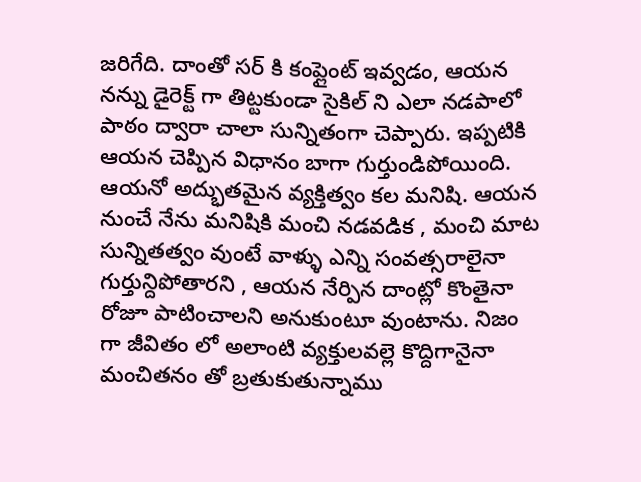జరిగేది. దాంతో సర్ కి కంప్లైంట్ ఇవ్వడం, ఆయన నన్ను డైరెక్ట్ గా తిట్టకుండా సైకిల్ ని ఎలా నడపాలో పాఠం ద్వారా చాలా సున్నితంగా చెప్పారు. ఇప్పటికి ఆయన చెప్పిన విధానం బాగా గుర్తుండిపోయింది.
ఆయనో అద్భుతమైన వ్యక్తిత్వం కల మనిషి. ఆయన నుంచే నేను మనిషికి మంచి నడవడిక , మంచి మాట సున్నితత్వం వుంటే వాళ్ళు ఎన్ని సంవత్సరాలైనా గుర్తున్దిపోతారని , ఆయన నేర్పిన దాంట్లో కొంతైనా రోజూ పాటించాలని అనుకుంటూ వుంటాను. నిజం గా జీవితం లో అలాంటి వ్యక్తులవల్లె కొద్దిగానైనా మంచితనం తో బ్రతుకుతున్నాము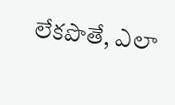లేకపొతే, ఎలా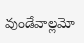వుండేవాల్లమో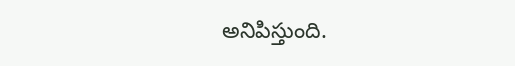అనిపిస్తుంది.